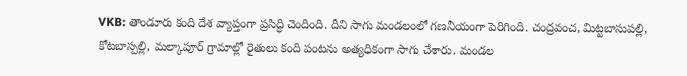VKB: తాండూరు కంది దేశ వ్యాప్తంగా ప్రసిద్ధి చెందింది. దీని సాగు మండలంలో గణనీయంగా పెరిగింది. చంద్రవంచ, మిట్టబాసుపల్లి, కోటబాస్పల్లి, మల్కాపూర్ గ్రామాల్లో రైతులు కంది పంటను అత్యధికంగా సాగు చేశారు. మండల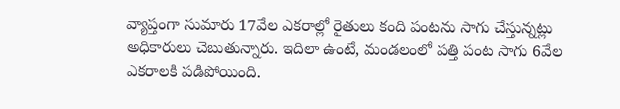వ్యాప్తంగా సుమారు 17వేల ఎకరాల్లో రైతులు కంది పంటను సాగు చేస్తున్నట్లు అధికారులు చెబుతున్నారు. ఇదిలా ఉంటే, మండలంలో పత్తి పంట సాగు 6వేల ఎకరాలకి పడిపోయింది.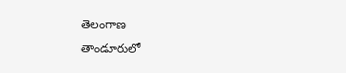తెలంగాణ
తాండూరులో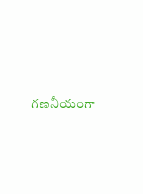గణనీయంగా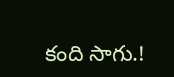కంది సాగు.!